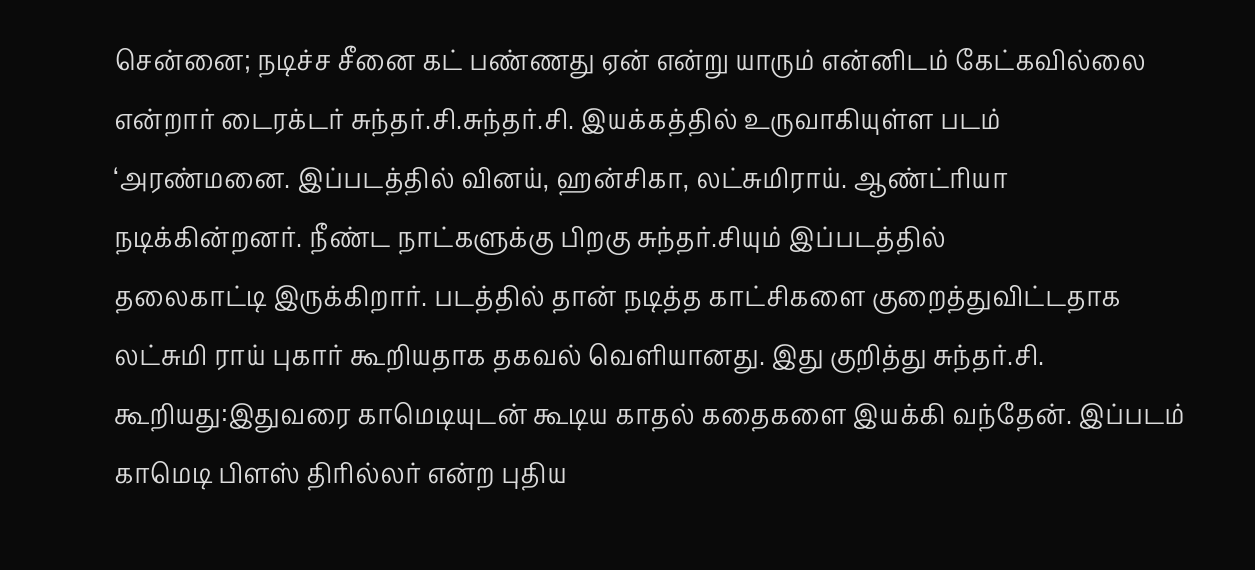சென்னை; நடிச்ச சீனை கட் பண்ணது ஏன் என்று யாரும் என்னிடம் கேட்கவில்லை
என்றார் டைரக்டர் சுந்தர்.சி.சுந்தர்.சி. இயக்கத்தில் உருவாகியுள்ள படம்
‘அரண்மனை. இப்படத்தில் வினய், ஹன்சிகா, லட்சுமிராய். ஆண்ட்ரியா
நடிக்கின்றனர். நீண்ட நாட்களுக்கு பிறகு சுந்தர்.சியும் இப்படத்தில்
தலைகாட்டி இருக்கிறார். படத்தில் தான் நடித்த காட்சிகளை குறைத்துவிட்டதாக
லட்சுமி ராய் புகார் கூறியதாக தகவல் வெளியானது. இது குறித்து சுந்தர்.சி.
கூறியது:இதுவரை காமெடியுடன் கூடிய காதல் கதைகளை இயக்கி வந்தேன். இப்படம்
காமெடி பிளஸ் திரில்லர் என்ற புதிய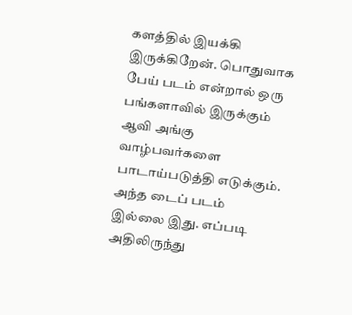களத்தில் இயக்கி இருக்கிறேன். பொதுவாக
பேய் படம் என்றால் ஒரு பங்களாவில் இருக்கும் ஆவி அங்கு வாழ்பவர்களை
பாடாய்படுத்தி எடுக்கும்.
அந்த டைப் படம் இல்லை இது. எப்படி
அதிலிருந்து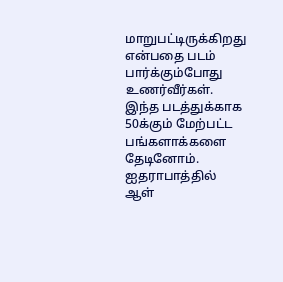மாறுபட்டிருக்கிறது என்பதை படம் பார்க்கும்போது உணர்வீர்கள்.
இந்த படத்துக்காக 50க்கும் மேற்பட்ட பங்களாக்களை தேடினோம். ஐதராபாத்தில்
ஆள்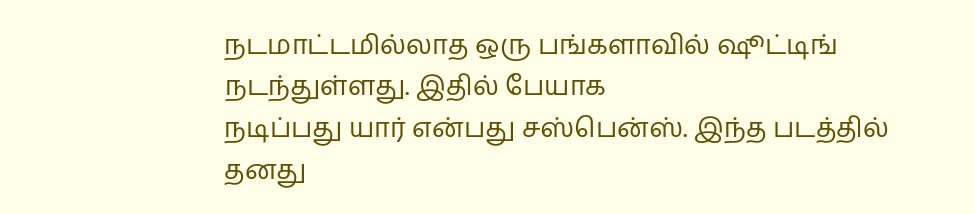நடமாட்டமில்லாத ஒரு பங்களாவில் ஷூட்டிங் நடந்துள்ளது. இதில் பேயாக
நடிப்பது யார் என்பது சஸ்பென்ஸ். இந்த படத்தில் தனது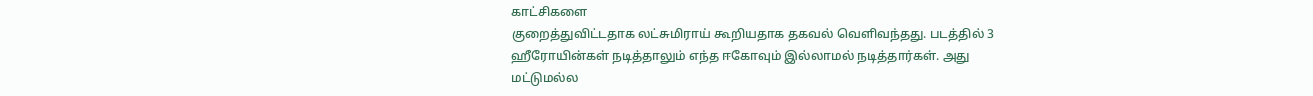காட்சிகளை
குறைத்துவிட்டதாக லட்சுமிராய் கூறியதாக தகவல் வெளிவந்தது. படத்தில் 3
ஹீரோயின்கள் நடித்தாலும் எந்த ஈகோவும் இல்லாமல் நடித்தார்கள். அது
மட்டுமல்ல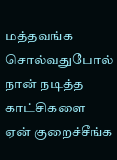மத்தவங்க சொல்வதுபோல் நான் நடித்த காட்சிகளை ஏன் குறைச்சீங்க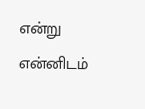என்று என்னிடம்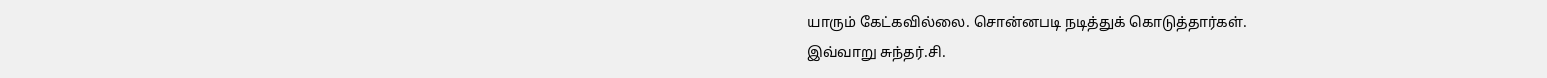யாரும் கேட்கவில்லை. சொன்னபடி நடித்துக் கொடுத்தார்கள்.
இவ்வாறு சுந்தர்.சி.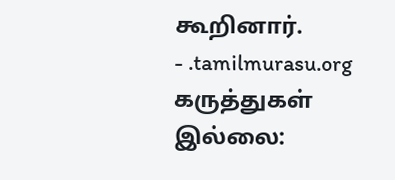கூறினார்.
- .tamilmurasu.org
கருத்துகள் இல்லை: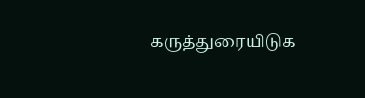கருத்துரையிடுக